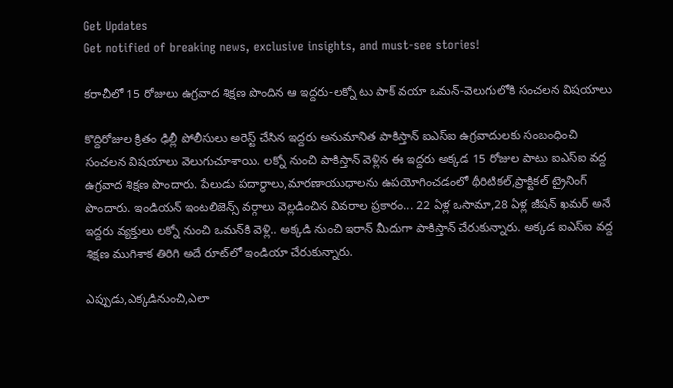Get Updates
Get notified of breaking news, exclusive insights, and must-see stories!

కరాచీలో 15 రోజులు ఉగ్రవాద శిక్షణ పొందిన ఆ ఇద్దరు-లక్నో టు పాక్ వయా ఒమన్-వెలుగులోకి సంచలన విషయాలు

కొద్దిరోజుల క్రితం ఢిల్లీ పోలీసులు అరెస్ట్ చేసిన ఇద్దరు అనుమానిత పాకిస్తాన్ ఐఎస్ఐ ఉగ్రవాదులకు సంబంధించి సంచలన విషయాలు వెలుగుచూశాయి. లక్నో నుంచి పాకిస్తాన్‌ వెళ్లిన ఈ ఇద్దరు అక్కడ 15 రోజుల పాటు ఐఎస్ఐ వద్ద ఉగ్రవాద శిక్షణ పొందారు. పేలుడు పదార్థాలు,మారణాయుధాలను ఉపయోగించడంలో థీరిటికల్,ప్రాక్టికల్ ట్రైనింగ్‌ పొందారు. ఇండియన్ ఇంటలిజెన్స్ వర్గాలు వెల్లడించిన వివరాల ప్రకారం... 22 ఏళ్ల ఒసామా,28 ఏళ్ల జీషన్ ఖమర్ అనే ఇద్దరు వ్యక్తులు లక్నో నుంచి ఒమన్‌కి వెళ్లి.. అక్కడి నుంచి ఇరాన్ మీదుగా పాకిస్తాన్ చేరుకున్నారు. అక్కడ ఐఎస్ఐ వద్ద శిక్షణ ముగిశాక తిరిగి అదే రూట్‌లో ఇండియా చేరుకున్నారు.

ఎప్పుడు,ఎక్కడినుంచి,ఎలా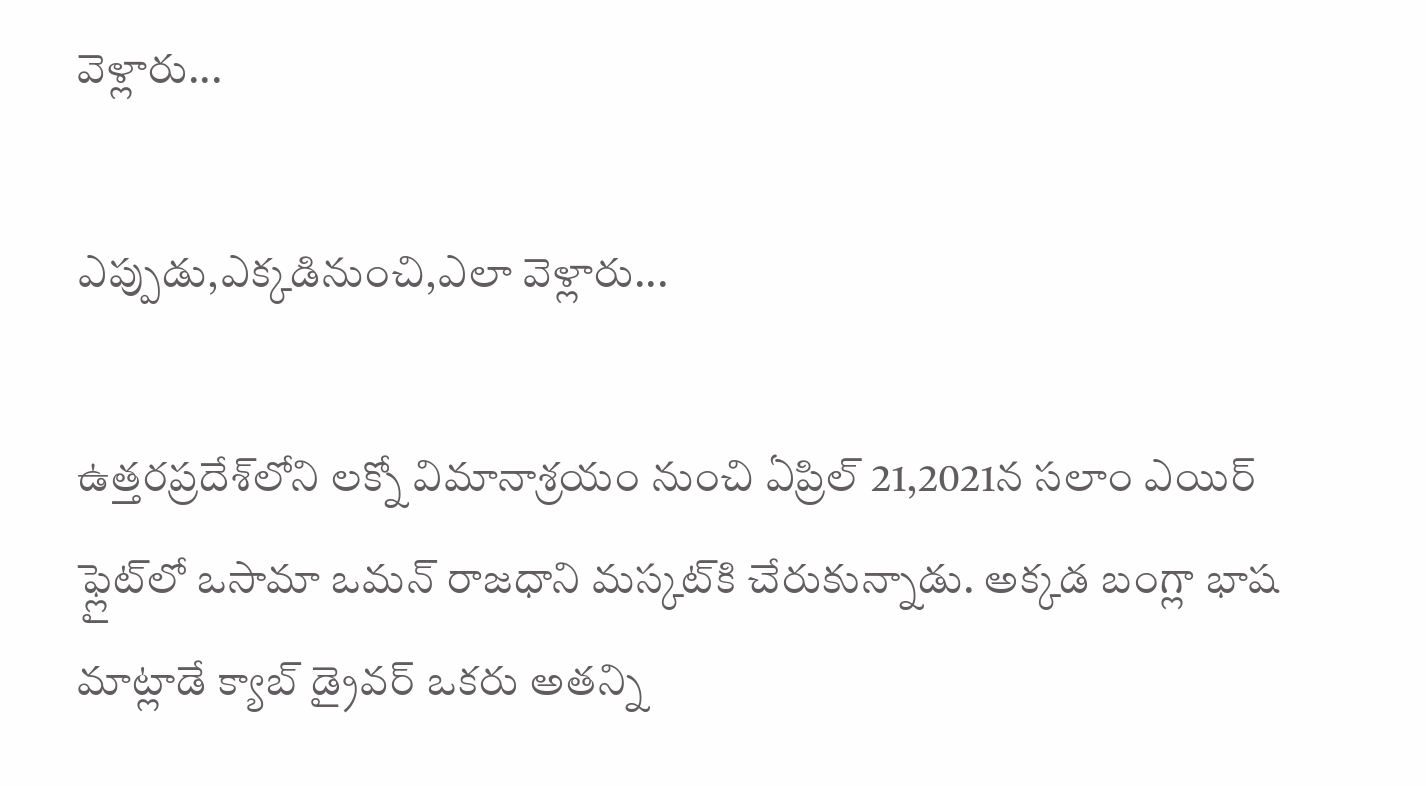వెళ్లారు...

ఎప్పుడు,ఎక్కడినుంచి,ఎలా వెళ్లారు...

ఉత్తరప్రదేశ్‌లోని లక్నో విమానాశ్రయం నుంచి ఏప్రిల్ 21,2021న సలాం ఎయిర్ ఫ్లైట్‌లో ఒసామా ఒమన్ రాజధాని మస్కట్‌కి చేరుకున్నాడు. అక్కడ బంగ్లా భాష మాట్లాడే క్యాబ్ డ్రైవర్ ఒకరు అతన్ని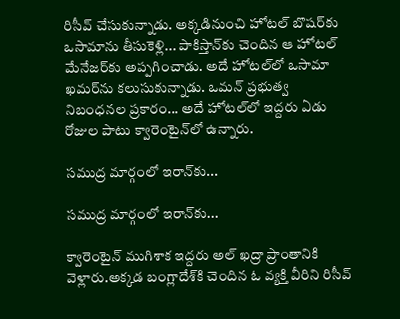రిసీవ్ చేసుకున్నాడు. అక్కడినుంచి హోటల్ బొషర్‌కు ఒసామాను తీసుకెళ్లి... పాకిస్తాన్‌కు చెందిన ఆ హోటల్ మేనేజర్‌కు అప్పగించాడు. అదే హోటల్‌లో ఒసామా ఖమర్‌ను కలుసుకున్నాడు. ఒమన్ ప్రభుత్వ నిబంధనల ప్రకారం... అదే హోటల్‌లో ఇద్దరు ఏడు రోజుల పాటు క్వారెంటైన్‌లో ఉన్నారు.

సముద్ర మార్గంలో ఇరాన్‌కు...

సముద్ర మార్గంలో ఇరాన్‌కు...

క్వారెంటైన్ ముగిశాక ఇద్దరు అల్ ఖద్రా ప్రాంతానికి వెళ్లారు.అక్కడ బంగ్లాదేశ్‌కి చెందిన ఓ వ్యక్తి వీరిని రిసీవ్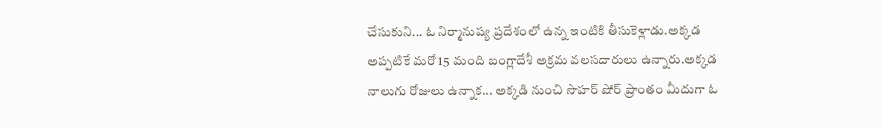చేసుకుని... ఓ నిర్మానుష్య ప్రదేశంలో ఉన్న ఇంటికి తీసుకెళ్లాడు.అక్కడ అప్పటికే మరో 15 మంది బంగ్లాదేశీ అక్రమ వలసదారులు ఉన్నారు.అక్కడ నాలుగు రోజులు ఉన్నాక... అక్కడి నుంచి సొహర్ షోర్ ప్రాంతం మీదుగా ఓ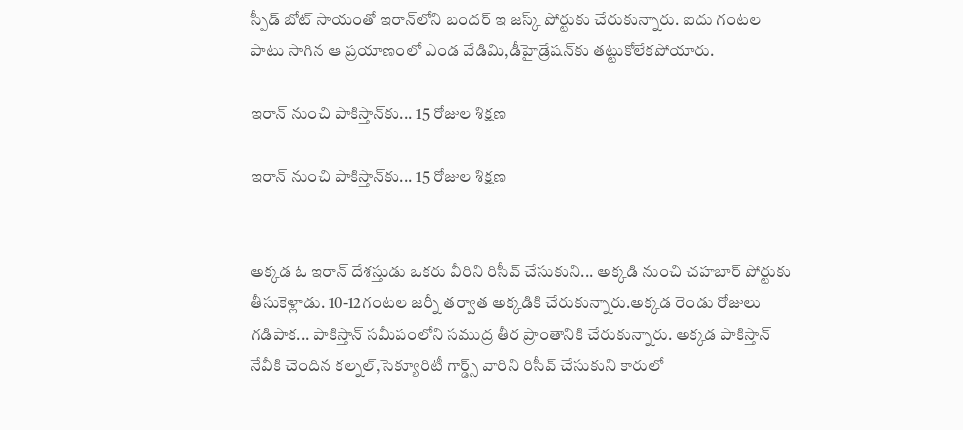స్పీడ్ బోట్ సాయంతో ఇరాన్‌లోని బందర్ ఇ జస్క్ పోర్టుకు చేరుకున్నారు. ఐదు గంటల పాటు సాగిన ఆ ప్రయాణంలో ఎండ వేడిమి,డీహైడ్రేషన్‌కు తట్టుకోలేకపోయారు.

ఇరాన్ నుంచి పాకిస్తాన్‌కు... 15 రోజుల శిక్షణ

ఇరాన్ నుంచి పాకిస్తాన్‌కు... 15 రోజుల శిక్షణ


అక్కడ ఓ ఇరాన్ దేశస్తుడు ఒకరు వీరిని రిసీవ్ చేసుకుని... అక్కడి నుంచి చహబార్ పోర్టుకు తీసుకెళ్లాడు. 10-12గంటల జర్నీ తర్వాత అక్కడికి చేరుకున్నారు.అక్కడ రెండు రోజులు గడిపాక... పాకిస్తాన్ సమీపంలోని సముద్ర తీర ప్రాంతానికి చేరుకున్నారు. అక్కడ పాకిస్తాన్‌ నేవీకి చెందిన కల్నల్,సెక్యూరిటీ గార్డ్స్ వారిని రిసీవ్ చేసుకుని కారులో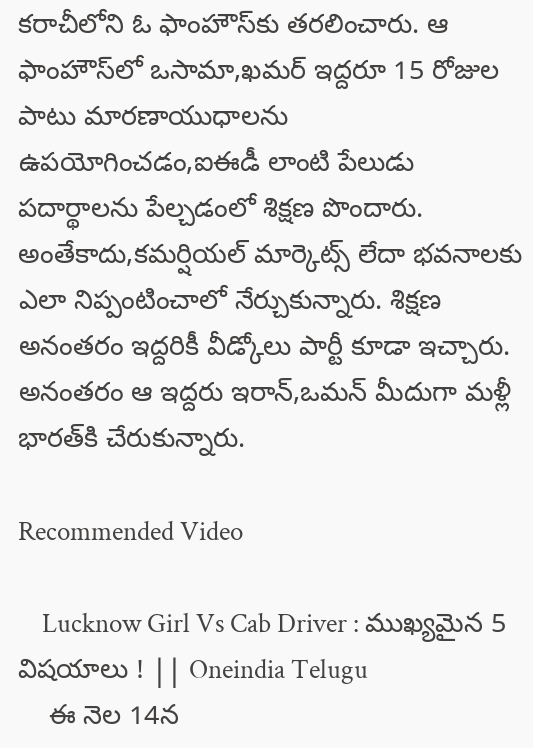కరాచీలోని ఓ ఫాంహౌస్‌కు తరలించారు. ఆ ఫాంహౌస్‌లో ఒసామా,ఖమర్ ఇద్దరూ 15 రోజుల పాటు మారణాయుధాలను ఉపయోగించడం,ఐఈడీ లాంటి పేలుడు పదార్థాలను పేల్చడంలో శిక్షణ పొందారు. అంతేకాదు,కమర్షియల్ మార్కెట్స్‌ లేదా భవనాలకు ఎలా నిప్పంటించాలో నేర్చుకున్నారు. శిక్షణ అనంతరం ఇద్దరికీ వీడ్కోలు పార్టీ కూడా ఇచ్చారు. అనంతరం ఆ ఇద్దరు ఇరాన్,ఒమన్ మీదుగా మళ్లీ భారత్‌కి చేరుకున్నారు.

Recommended Video

    Lucknow Girl Vs Cab Driver : ముఖ్యమైన 5 విషయాలు ! || Oneindia Telugu
    ఈ నెల 14న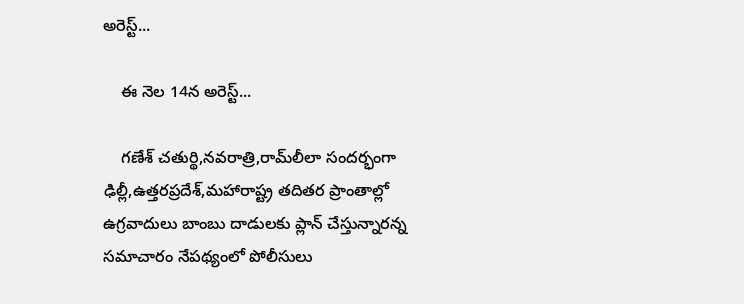అరెస్ట్...

    ఈ నెల 14న అరెస్ట్...

    గణేశ్ చతుర్థి,నవరాత్రి,రామ్‌లీలా సందర్భంగా ఢిల్లీ,ఉత్తరప్రదేశ్,మహారాష్ట్ర తదితర ప్రాంతాల్లో ఉగ్రవాదులు బాంబు దాడులకు ప్లాన్ చేస్తున్నారన్న సమాచారం నేపథ్యంలో పోలీసులు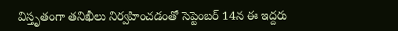విస్తృతంగా తనిఖీలు నిర్వహించడంతో సెప్టెంబర్ 14న ఈ ఇద్దరు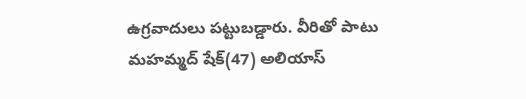ఉగ్రవాదులు పట్టుబడ్డారు. వీరితో పాటు మహమ్మద్ షేక్(47) అలియాస్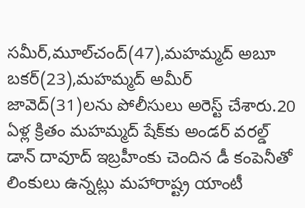సమీర్,మూల్‌చంద్(47),మహమ్మద్ అబూ బకర్(23),మహమ్మద్ అమీర్ జావెద్(31)లను పోలీసులు అరెస్ట్ చేశారు.20 ఏళ్ల క్రితం మహమ్మద్ షేక్‌కు అండర్ వరల్డ్ డాన్ దావూద్ ఇబ్రహీంకు చెందిన డీ కంపెనీతో లింకులు ఉన్నట్లు మహారాష్ట్ర యాంటీ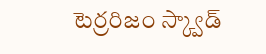టెర్రరిజం స్క్వాడ్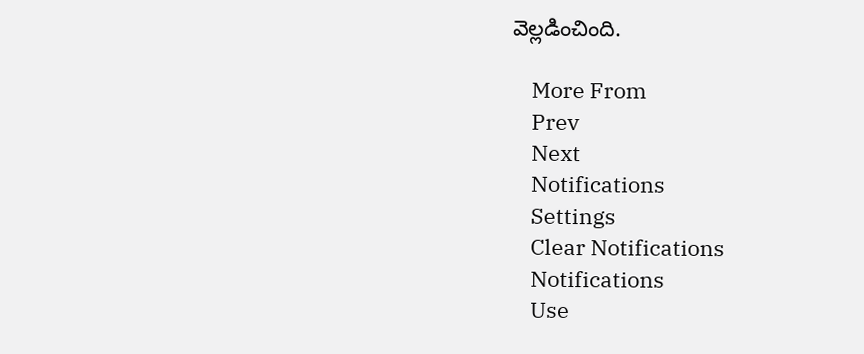వెల్లడించింది.

    More From
    Prev
    Next
    Notifications
    Settings
    Clear Notifications
    Notifications
    Use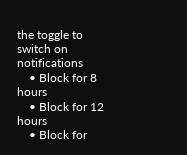the toggle to switch on notifications
    • Block for 8 hours
    • Block for 12 hours
    • Block for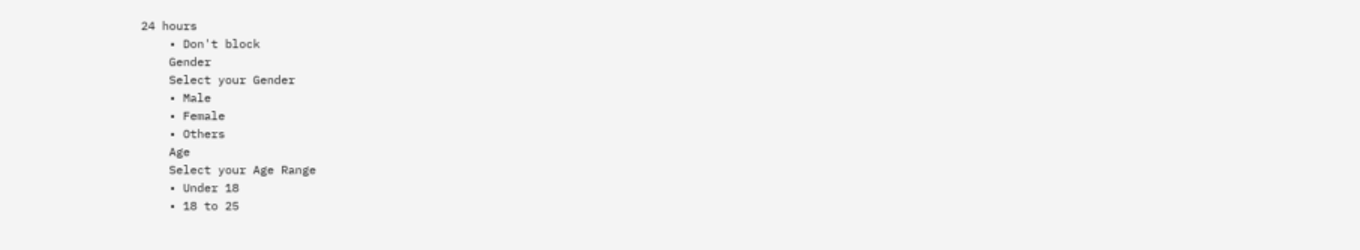24 hours
    • Don't block
    Gender
    Select your Gender
    • Male
    • Female
    • Others
    Age
    Select your Age Range
    • Under 18
    • 18 to 25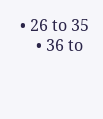• 26 to 35
    • 36 to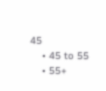45
    • 45 to 55
    • 55+